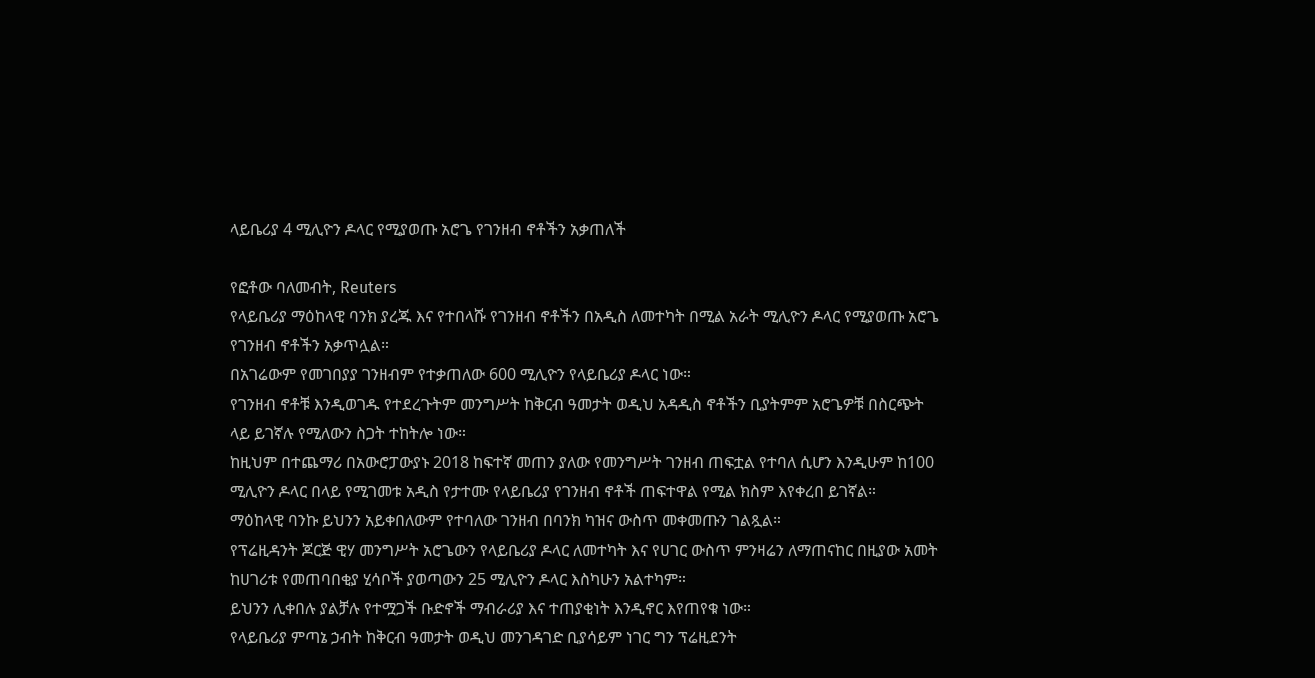ላይቤሪያ 4 ሚሊዮን ዶላር የሚያወጡ አሮጌ የገንዘብ ኖቶችን አቃጠለች

የፎቶው ባለመብት, Reuters
የላይቤሪያ ማዕከላዊ ባንክ ያረጁ እና የተበላሹ የገንዘብ ኖቶችን በአዲስ ለመተካት በሚል አራት ሚሊዮን ዶላር የሚያወጡ አሮጌ የገንዘብ ኖቶችን አቃጥሏል።
በአገሬውም የመገበያያ ገንዘብም የተቃጠለው 600 ሚሊዮን የላይቤሪያ ዶላር ነው።
የገንዘብ ኖቶቹ እንዲወገዱ የተደረጉትም መንግሥት ከቅርብ ዓመታት ወዲህ አዳዲስ ኖቶችን ቢያትምም አሮጌዎቹ በስርጭት ላይ ይገኛሉ የሚለውን ስጋት ተከትሎ ነው።
ከዚህም በተጨማሪ በአውሮፓውያኑ 2018 ከፍተኛ መጠን ያለው የመንግሥት ገንዘብ ጠፍቷል የተባለ ሲሆን እንዲሁም ከ100 ሚሊዮን ዶላር በላይ የሚገመቱ አዲስ የታተሙ የላይቤሪያ የገንዘብ ኖቶች ጠፍተዋል የሚል ክስም እየቀረበ ይገኛል።
ማዕከላዊ ባንኩ ይህንን አይቀበለውም የተባለው ገንዘብ በባንክ ካዝና ውስጥ መቀመጡን ገልጿል።
የፕሬዚዳንት ጆርጅ ዊሃ መንግሥት አሮጌውን የላይቤሪያ ዶላር ለመተካት እና የሀገር ውስጥ ምንዛሬን ለማጠናከር በዚያው አመት ከሀገሪቱ የመጠባበቂያ ሂሳቦች ያወጣውን 25 ሚሊዮን ዶላር እስካሁን አልተካም።
ይህንን ሊቀበሉ ያልቻሉ የተሟጋች ቡድኖች ማብራሪያ እና ተጠያቂነት እንዲኖር እየጠየቁ ነው።
የላይቤሪያ ምጣኔ ኃብት ከቅርብ ዓመታት ወዲህ መንገዳገድ ቢያሳይም ነገር ግን ፕሬዚደንት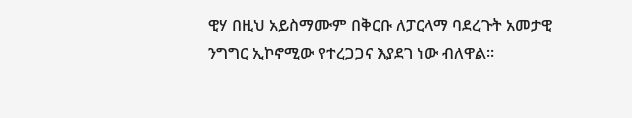ዊሃ በዚህ አይስማሙም በቅርቡ ለፓርላማ ባደረጉት አመታዊ ንግግር ኢኮኖሚው የተረጋጋና እያደገ ነው ብለዋል።